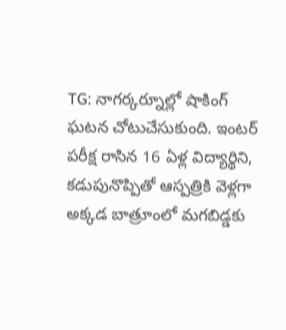TG: నాగర్కర్నూల్లో షాకింగ్ ఘటన చోటుచేసుకుంది. ఇంటర్ పరీక్ష రాసిన 16 ఏళ్ల విద్యార్థిని, కడుపునొప్పితో ఆస్పత్రికి వెళ్లగా అక్కడ బాత్రూంలో మగబిడ్డకు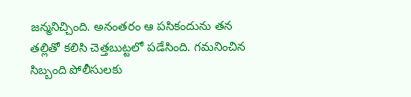జన్మనిచ్చింది. అనంతరం ఆ పసికందును తన తల్లితో కలిసి చెత్తబుట్టలో పడేసింది. గమనించిన సిబ్బంది పోలీసులకు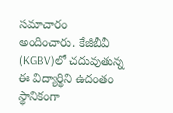సమాచారం అందించారు. కేజీబీవీ (KGBV)లో చదువుతున్న ఈ విద్యార్థిని ఉదంతం స్థానికంగా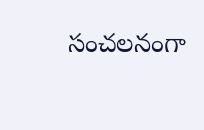సంచలనంగా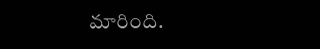మారింది.